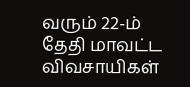வரும் 22-ம் தேதி மாவட்ட விவசாயிகள்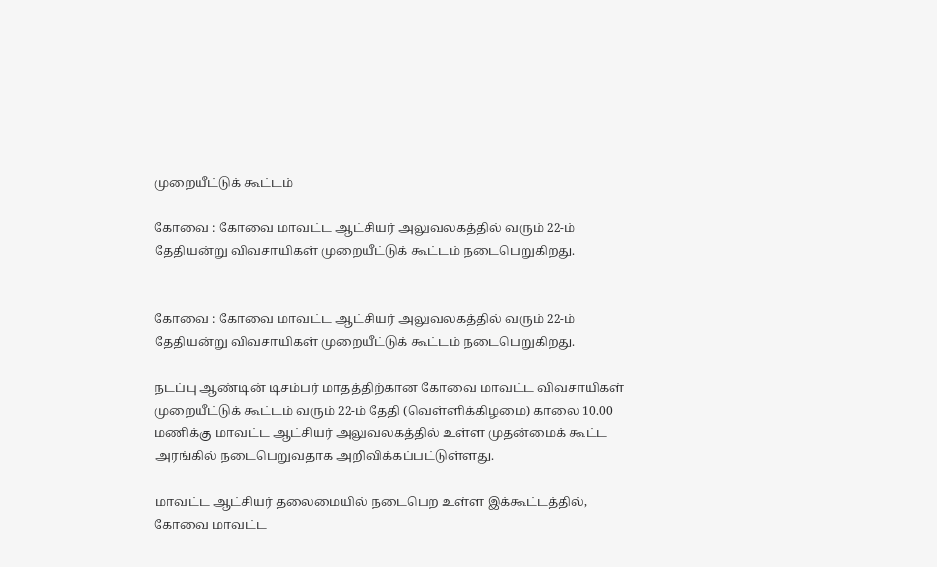முறையீட்டுக் கூட்டம்

கோவை : கோவை மாவட்ட ஆட்சியர் அலுவலகத்தில் வரும் 22-ம் தேதியன்று விவசாயிகள் முறையீட்டுக் கூட்டம் நடைபெறுகிறது.


கோவை : கோவை மாவட்ட ஆட்சியர் அலுவலகத்தில் வரும் 22-ம் தேதியன்று விவசாயிகள் முறையீட்டுக் கூட்டம் நடைபெறுகிறது.

நடப்பு ஆண்டின் டிசம்பர் மாதத்திற்கான கோவை மாவட்ட விவசாயிகள் முறையீட்டுக் கூட்டம் வரும் 22-ம் தேதி (வெள்ளிக்கிழமை) காலை 10.00 மணிக்கு மாவட்ட ஆட்சியர் அலுவலகத்தில் உள்ள முதன்மைக் கூட்ட அரங்கில் நடைபெறுவதாக அறிவிக்கப்பட்டுள்ளது.

மாவட்ட ஆட்சியர் தலைமையில் நடைபெற உள்ள இக்கூட்டத்தில், கோவை மாவட்ட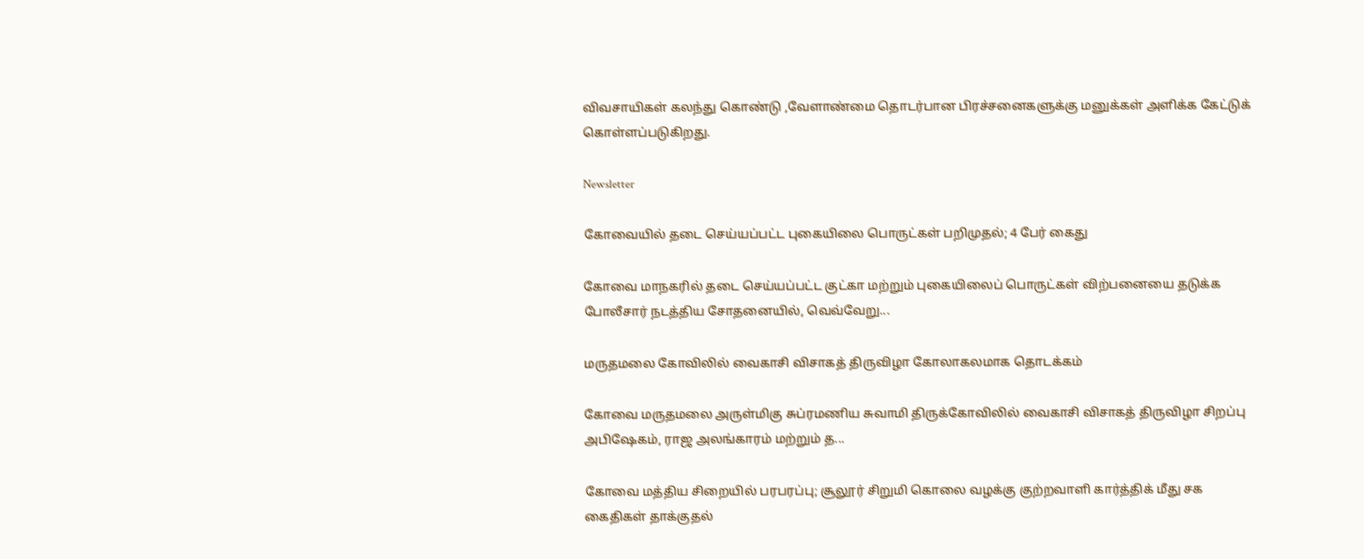விவசாயிகள் கலந்து கொண்டு ,வேளாண்மை தொடர்பான பிரச்சனைகளுக்கு மனுக்கள் அளிக்க கேட்டுக் கொள்ளப்படுகிறது.

Newsletter

கோவையில் தடை செய்யப்பட்ட புகையிலை பொருட்கள் பறிமுதல்; 4 பேர் கைது

கோவை மாநகரில் தடை செய்யப்பட்ட குட்கா மற்றும் புகையிலைப் பொருட்கள் விற்பனையை தடுக்க போலீசார் நடத்திய சோதனையில், வெவ்வேறு...

மருதமலை கோவிலில் வைகாசி விசாகத் திருவிழா கோலாகலமாக தொடக்கம்

கோவை மருதமலை அருள்மிகு சுப்ரமணிய சுவாமி திருக்கோவிலில் வைகாசி விசாகத் திருவிழா சிறப்பு அபிஷேகம், ராஜ அலங்காரம் மற்றும் த...

கோவை மத்திய சிறையில் பரபரப்பு; சூலூர் சிறுமி கொலை வழக்கு குற்றவாளி கார்த்திக் மீது சக கைதிகள் தாக்குதல்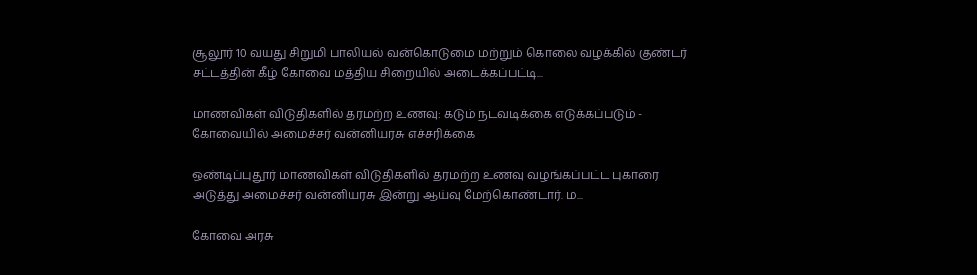சூலூர் 10 வயது சிறுமி பாலியல் வன்கொடுமை மற்றும் கொலை வழக்கில் குண்டர் சட்டத்தின் கீழ் கோவை மத்திய சிறையில் அடைக்கப்பட்டி...

மாணவிகள் விடுதிகளில் தரமற்ற உணவு: கடும் நடவடிக்கை எடுக்கப்படும் - கோவையில் அமைச்சர் வன்னியரசு எச்சரிக்கை

ஒண்டிப்புதூர் மாணவிகள் விடுதிகளில் தரமற்ற உணவு வழங்கப்பட்ட புகாரை அடுத்து அமைச்சர் வன்னியரசு இன்று ஆய்வு மேற்கொண்டார். ம...

கோவை அரசு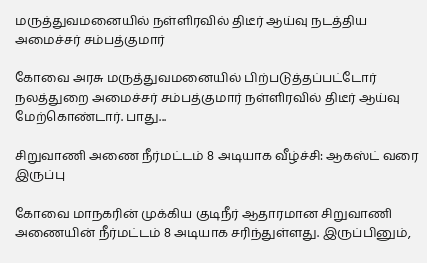மருத்துவமனையில் நள்ளிரவில் திடீர் ஆய்வு நடத்திய அமைச்சர் சம்பத்குமார்

கோவை அரசு மருத்துவமனையில் பிற்படுத்தப்பட்டோர் நலத்துறை அமைச்சர் சம்பத்குமார் நள்ளிரவில் திடீர் ஆய்வு மேற்கொண்டார். பாது...

சிறுவாணி அணை நீர்மட்டம் 8 அடியாக வீழ்ச்சி: ஆகஸ்ட் வரை இருப்பு

கோவை மாநகரின் முக்கிய குடிநீர் ஆதாரமான சிறுவாணி அணையின் நீர்மட்டம் 8 அடியாக சரிந்துள்ளது. இருப்பினும்,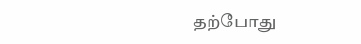தற்போது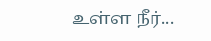உள்ள நீர்...